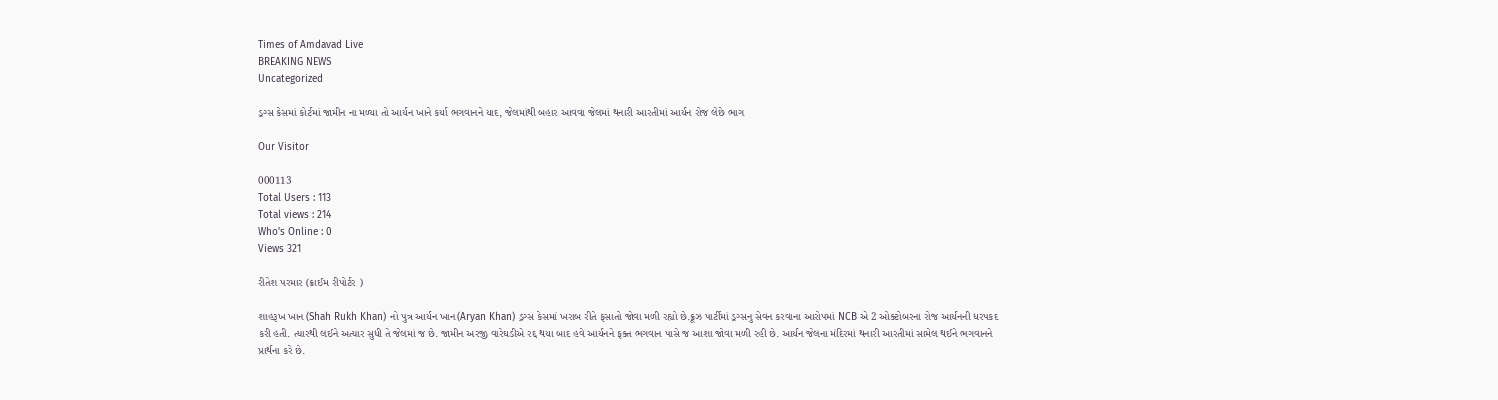Times of Amdavad Live
BREAKING NEWS
Uncategorized

ડ્રગ્સ કેસમાં કોર્ટમાં જામીન ના મળ્યા તો આર્યન ખાને કર્યા ભગવાનને યાદ, જેલમાંથી બહાર આવવા જેલમાં થનારી આરતીમાં આર્યન રોજ લેછે ભાગ

Our Visitor

000113
Total Users : 113
Total views : 214
Who's Online : 0
Views 321

રીતેશ પરમાર (ક્રાઈમ રીપોર્ટર )

શાહરૂખ ખાન (Shah Rukh Khan) નો પુત્ર આર્યન ખાન(Aryan Khan) ડ્રગ્સ કેસમાં ખરાબ રીતે ફસાતો જોવા મળી રહ્યો છે.ક્રૂઝ પાર્ટીમાં ડ્રગ્સનુ સેવન કરવાના આરોપમાં NCB એ 2 ઓક્ટોબરના રોજ આર્યનની ધરપકદ કરી હતી. ત્યારથી લઈને અત્યાર સુધી તે જેલમાં જ છે. જામીન અરજી વારેઘડીએ રદ્દ થયા બાદ હવે આર્યનને ફક્ત ભગવાન પાસે જ આશા જોવા મળી રહી છે. આર્યન જેલના મંદિરમાં થનારી આરતીમાં સામેલ થઈને ભગવાનને પ્રાર્થના કરે છે.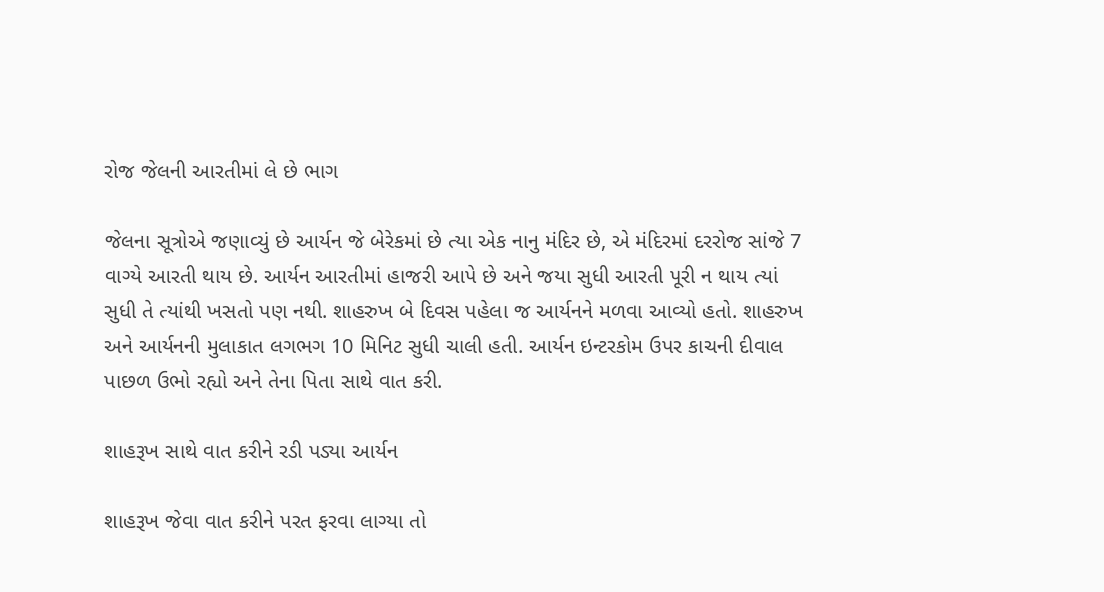રોજ જેલની આરતીમાં લે છે ભાગ

જેલના સૂત્રોએ જણાવ્યું છે આર્યન જે બેરેકમાં છે ત્યા એક નાનુ મંદિર છે, એ મંદિરમાં દરરોજ સાંજે 7 વાગ્યે આરતી થાય છે. આર્યન આરતીમાં હાજરી આપે છે અને જયા સુધી આરતી પૂરી ન થાય ત્યાં સુધી તે ત્યાંથી ખસતો પણ નથી. શાહરુખ બે દિવસ પહેલા જ આર્યનને મળવા આવ્યો હતો. શાહરુખ અને આર્યનની મુલાકાત લગભગ 10 મિનિટ સુધી ચાલી હતી. આર્યન ઇન્ટરકોમ ઉપર કાચની દીવાલ પાછળ ઉભો રહ્યો અને તેના પિતા સાથે વાત કરી.

શાહરૂખ સાથે વાત કરીને રડી પડ્યા આર્યન

શાહરૂખ જેવા વાત કરીને પરત ફરવા લાગ્યા તો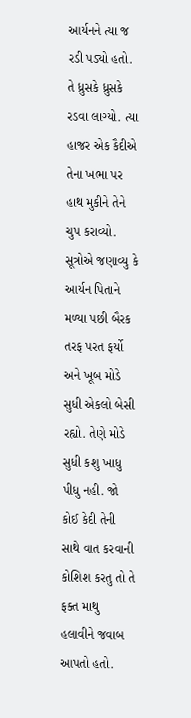આર્યનને ત્યા જ રડી પડ્યો હતો. તે ધ્રુસકે ધ્રુસકે રડવા લાગ્યો. ત્યા હાજર એક કૈદીએ તેના ખભા પર હાથ મુકીને તેને ચુપ કરાવ્યો. સૂત્રોએ જણાવ્યુ કે આર્યન પિતાને મળ્યા પછી બૈરક તરફ પરત ફર્યો અને ખૂબ મોડે સુધી એકલો બેસી રહ્યો. તેણે મોડે સુધી કશુ ખાધુ પીધુ નહી. જો કોઈ કેદી તેની સાથે વાત કરવાની કોશિશ કરતુ તો તે ફક્ત માથુ હલાવીને જવાબ આપતો હતો.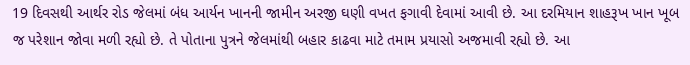19 દિવસથી આર્થર રોડ જેલમાં બંધ આર્યન ખાનની જામીન અરજી ઘણી વખત ફગાવી દેવામાં આવી છે. આ દરમિયાન શાહરૂખ ખાન ખૂબ જ પરેશાન જોવા મળી રહ્યો છે. તે પોતાના પુત્રને જેલમાંથી બહાર કાઢવા માટે તમામ પ્રયાસો અજમાવી રહ્યો છે. આ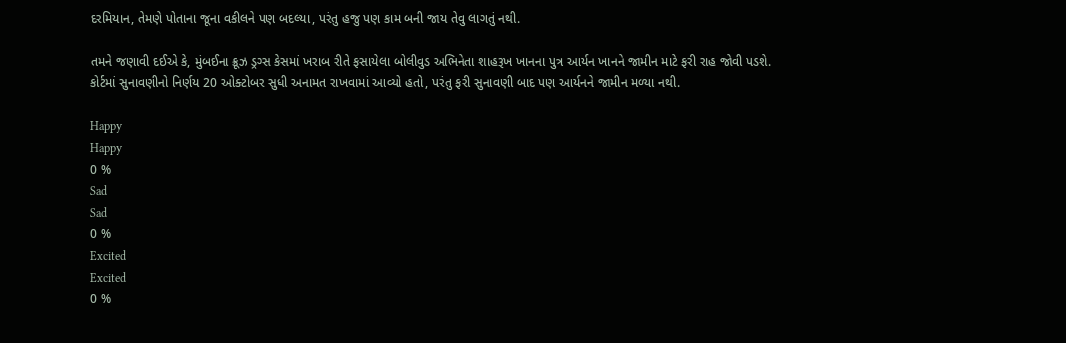દરમિયાન, તેમણે પોતાના જૂના વકીલને પણ બદલ્યા, પરંતુ હજુ પણ કામ બની જાય તેવુ લાગતું નથી.

તમને જણાવી દઈએ કે, મુંબઈના ક્રૂઝ ડ્રગ્સ કેસમાં ખરાબ રીતે ફસાયેલા બોલીવુડ અભિનેતા શાહરૂખ ખાનના પુત્ર આર્યન ખાનને જામીન માટે ફરી રાહ જોવી પડશે. કોર્ટમાં સુનાવણીનો નિર્ણય 20 ઓક્ટોબર સુધી અનામત રાખવામાં આવ્યો હતો, પરંતુ ફરી સુનાવણી બાદ પણ આર્યનને જામીન મળ્યા નથી.

Happy
Happy
0 %
Sad
Sad
0 %
Excited
Excited
0 %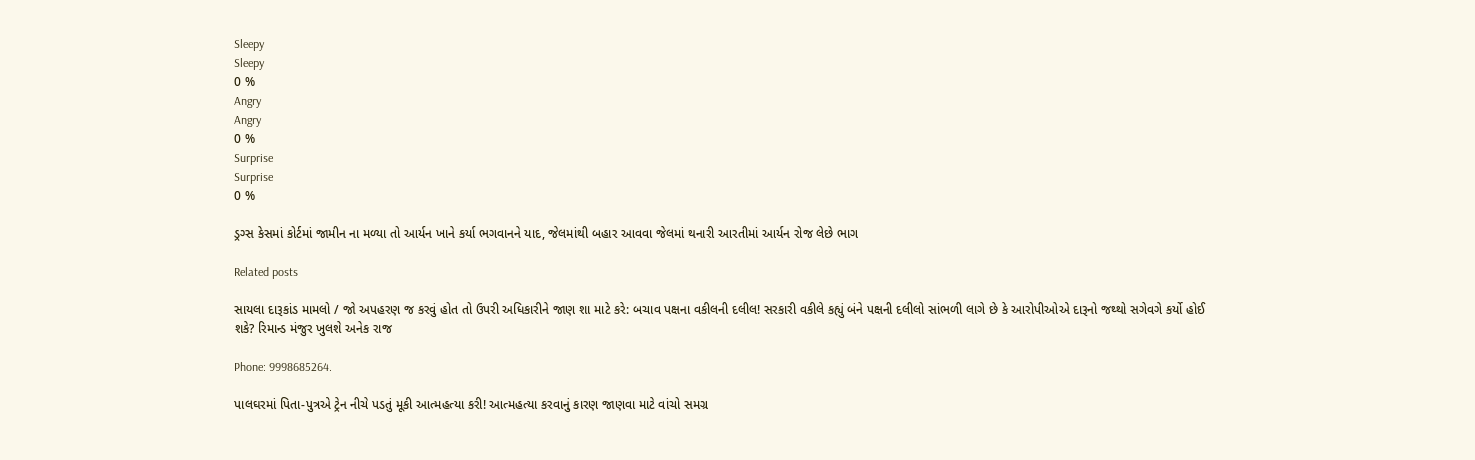Sleepy
Sleepy
0 %
Angry
Angry
0 %
Surprise
Surprise
0 %

ડ્રગ્સ કેસમાં કોર્ટમાં જામીન ના મળ્યા તો આર્યન ખાને કર્યા ભગવાનને યાદ, જેલમાંથી બહાર આવવા જેલમાં થનારી આરતીમાં આર્યન રોજ લેછે ભાગ

Related posts

સાયલા દારૂકાંડ મામલો / જો અપહરણ જ કરવું હોત તો ઉપરી અધિકારીને જાણ શા માટે કરે: બચાવ પક્ષના વકીલની દલીલ! સરકારી વકીલે કહ્યું બંને પક્ષની દલીલો સાંભળી લાગે છે કે આરોપીઓએ દારૂનો જથ્થો સગેવગે કર્યો હોઈ શકે? રિમાન્ડ મંજુર ખુલશે અનેક રાજ

Phone: 9998685264.

પાલઘરમાં પિતા-પુત્રએ ટ્રેન નીચે પડતું મૂકી આત્મહત્યા કરી! આત્મહત્યા કરવાનું કારણ જાણવા માટે વાંચો સમગ્ર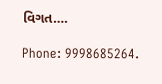વિગત….

Phone: 9998685264.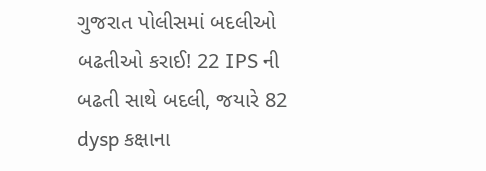ગુજરાત પોલીસમાં બદલીઓ બઢતીઓ કરાઈ! 22 IPS ની બઢતી સાથે બદલી, જયારે 82 dysp કક્ષાના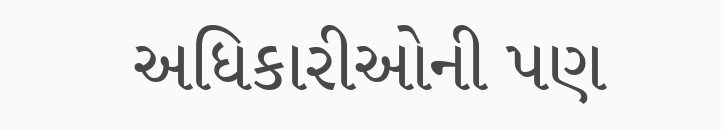અધિકારીઓની પણ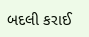બદલી કરાઈ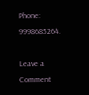Phone: 9998685264.

Leave a Comment